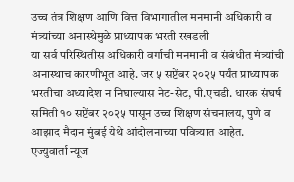उच्च तंत्र शिक्षण आणि वित्त विभागातील मनमानी अधिकारी व मंत्र्यांच्या अनास्थेमुळे प्राध्यापक भरती रखडली
या सर्व परिस्थितीस अधिकारी वर्गाची मनमानी व संबंधीत मंत्र्यांची अनास्थाच कारणीभूत आहे. जर ५ सप्टेंबर २०२५ पर्यंत प्राध्यापक भरतीचा अध्यादेश न निघाल्यास नेट-सेट, पी.एचडी. धारक संघर्ष समिती १० सप्टेंबर २०२५ पासून उच्च शिक्षण संचनालय, पुणे व आझाद मैदान मुंबई येथे आंदोलनाच्या पवित्र्यात आहेत.
एज्युवार्ता न्यूज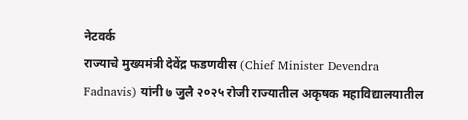नेटवर्क
राज्याचे मुख्यमंत्री देवेंद्र फडणवीस (Chief Minister Devendra Fadnavis) यांनी ७ जुलै २०२५ रोजी राज्यातील अकृषक महाविद्यालयातील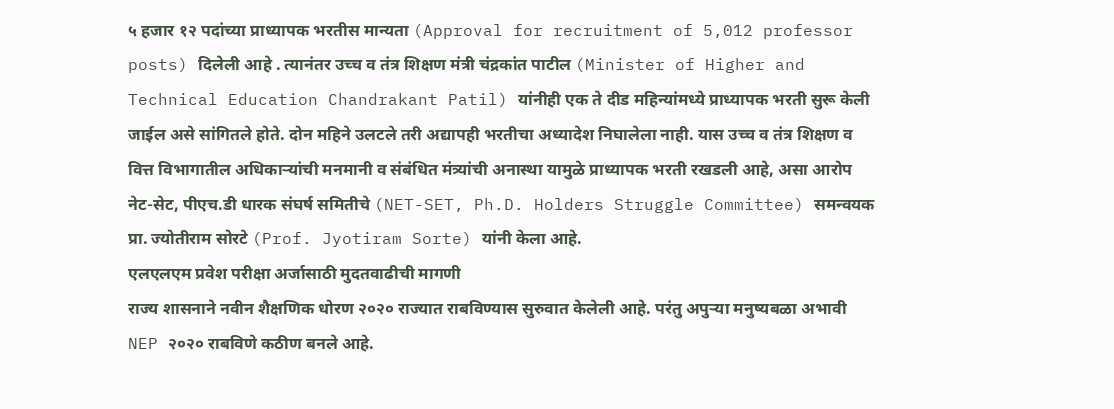५ हजार १२ पदांच्या प्राध्यापक भरतीस मान्यता (Approval for recruitment of 5,012 professor posts) दिलेली आहे . त्यानंतर उच्च व तंत्र शिक्षण मंत्री चंद्रकांत पाटील (Minister of Higher and Technical Education Chandrakant Patil) यांनीही एक ते दीड महिन्यांमध्ये प्राध्यापक भरती सुरू केली जाईल असे सांगितले होते. दोन महिने उलटले तरी अद्यापही भरतीचा अध्यादेश निघालेला नाही. यास उच्च व तंत्र शिक्षण व वित्त विभागातील अधिकाऱ्यांची मनमानी व संबंधित मंत्र्यांची अनास्था यामुळे प्राध्यापक भरती रखडली आहे, असा आरोप नेट-सेट, पीएच.डी धारक संघर्ष समितीचे (NET-SET, Ph.D. Holders Struggle Committee) समन्वयक प्रा. ज्योतीराम सोरटे (Prof. Jyotiram Sorte) यांनी केला आहे.
एलएलएम प्रवेश परीक्षा अर्जासाठी मुदतवाढीची मागणी
राज्य शासनाने नवीन शैक्षणिक धोरण २०२० राज्यात राबविण्यास सुरुवात केलेली आहे. परंतु अपुऱ्या मनुष्यबळा अभावी NEP २०२० राबविणे कठीण बनले आहे.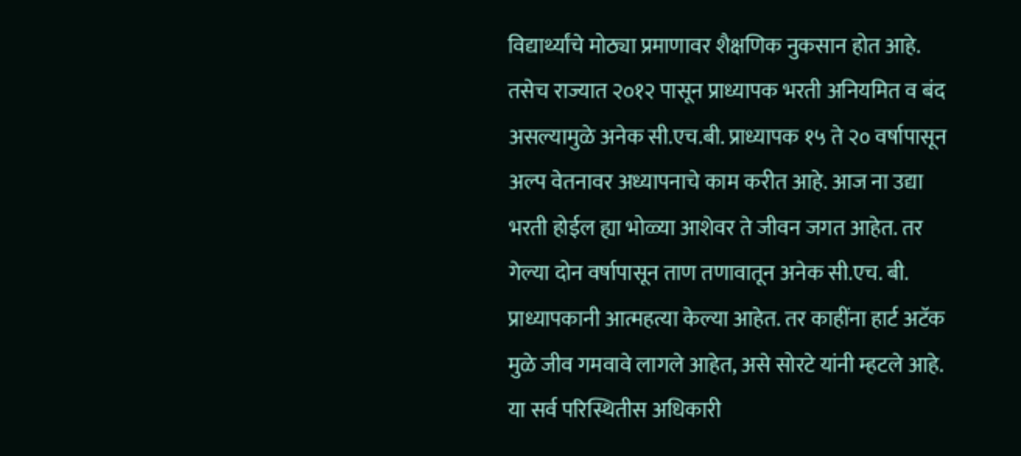विद्यार्थ्यांचे मोठ्या प्रमाणावर शैक्षणिक नुकसान होत आहे. तसेच राज्यात २०१२ पासून प्राध्यापक भरती अनियमित व बंद असल्यामुळे अनेक सी.एच.बी. प्राध्यापक १५ ते २० वर्षापासून अल्प वेतनावर अध्यापनाचे काम करीत आहे. आज ना उद्या भरती होईल ह्या भोळ्या आशेवर ते जीवन जगत आहेत. तर गेल्या दोन वर्षापासून ताण तणावातून अनेक सी.एच. बी. प्राध्यापकानी आत्महत्या केल्या आहेत. तर काहींना हार्ट अटॅक मुळे जीव गमवावे लागले आहेत, असे सोरटे यांनी म्हटले आहे.
या सर्व परिस्थितीस अधिकारी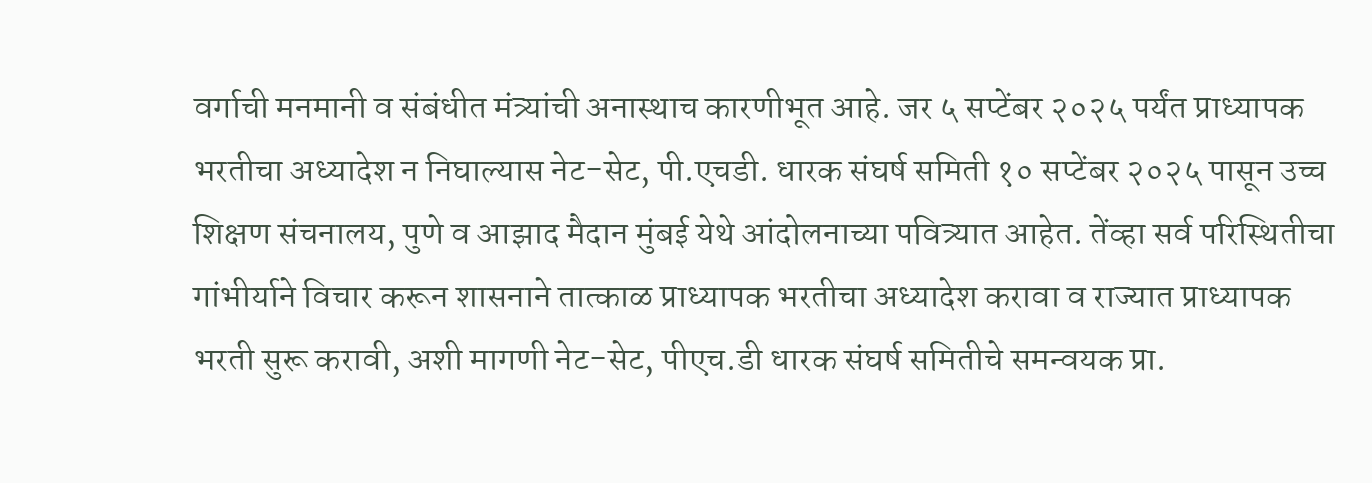वर्गाची मनमानी व संबंधीत मंत्र्यांची अनास्थाच कारणीभूत आहे. जर ५ सप्टेंबर २०२५ पर्यंत प्राध्यापक भरतीचा अध्यादेश न निघाल्यास नेट-सेट, पी.एचडी. धारक संघर्ष समिती १० सप्टेंबर २०२५ पासून उच्च शिक्षण संचनालय, पुणे व आझाद मैदान मुंबई येथे आंदोलनाच्या पवित्र्यात आहेत. तेंव्हा सर्व परिस्थितीचा गांभीर्याने विचार करून शासनाने तात्काळ प्राध्यापक भरतीचा अध्यादेश करावा व राज्यात प्राध्यापक भरती सुरू करावी, अशी मागणी नेट-सेट, पीएच.डी धारक संघर्ष समितीचे समन्वयक प्रा.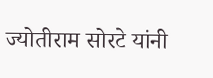ज्योतीराम सोरटे यांनी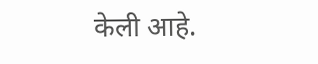केली आहे.